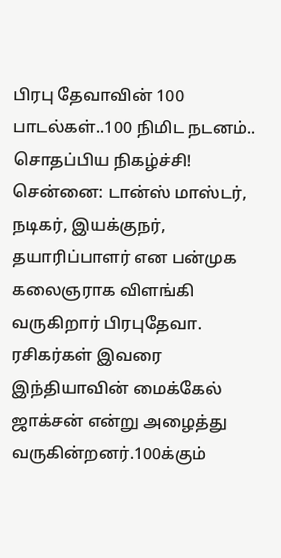பிரபு தேவாவின் 100 பாடல்கள்..100 நிமிட நடனம்.. சொதப்பிய நிகழ்ச்சி!
சென்னை: டான்ஸ் மாஸ்டர், நடிகர், இயக்குநர், தயாரிப்பாளர் என பன்முக கலைஞராக விளங்கி வருகிறார் பிரபுதேவா. ரசிகர்கள் இவரை இந்தியாவின் மைக்கேல் ஜாக்சன் என்று அழைத்து வருகின்றனர்.100க்கும்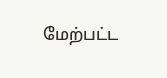மேற்பட்ட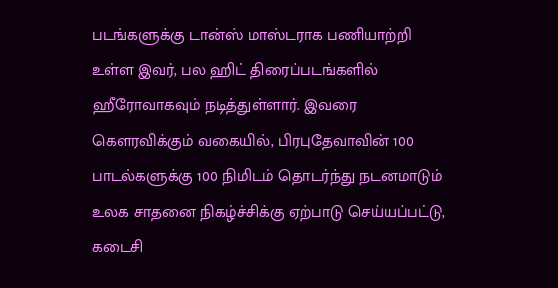படங்களுக்கு டான்ஸ் மாஸ்டராக பணியாற்றி உள்ள இவர், பல ஹிட் திரைப்படங்களில் ஹீரோவாகவும் நடித்துள்ளார். இவரை கௌரவிக்கும் வகையில், பிரபுதேவாவின் 100 பாடல்களுக்கு 100 நிமிடம் தொடர்ந்து நடனமாடும் உலக சாதனை நிகழ்ச்சிக்கு ஏற்பாடு செய்யப்பட்டு, கடைசி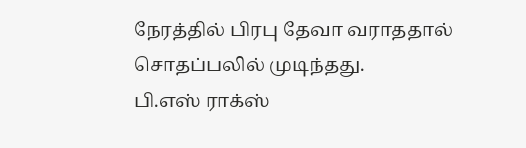நேரத்தில் பிரபு தேவா வராததால் சொதப்பலில் முடிந்தது.
பி.எஸ் ராக்ஸ்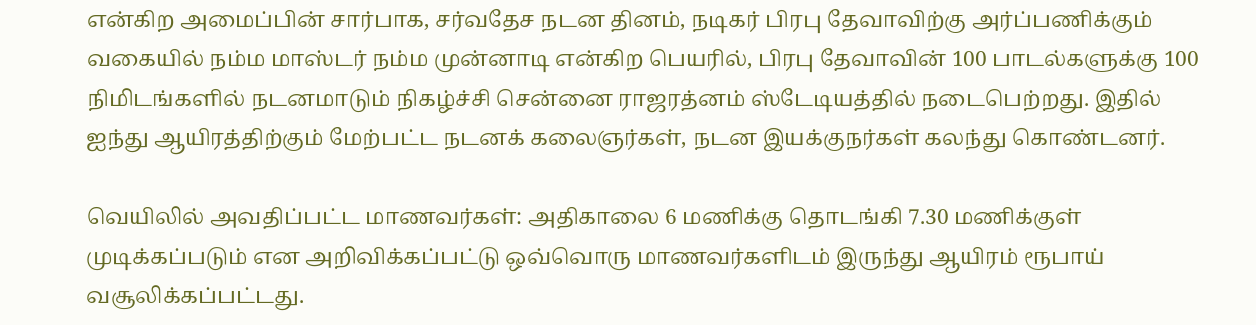என்கிற அமைப்பின் சார்பாக, சர்வதேச நடன தினம், நடிகர் பிரபு தேவாவிற்கு அர்ப்பணிக்கும் வகையில் நம்ம மாஸ்டர் நம்ம முன்னாடி என்கிற பெயரில், பிரபு தேவாவின் 100 பாடல்களுக்கு 100 நிமிடங்களில் நடனமாடும் நிகழ்ச்சி சென்னை ராஜரத்னம் ஸ்டேடியத்தில் நடைபெற்றது. இதில் ஐந்து ஆயிரத்திற்கும் மேற்பட்ட நடனக் கலைஞர்கள், நடன இயக்குநர்கள் கலந்து கொண்டனர்.

வெயிலில் அவதிப்பட்ட மாணவர்கள்: அதிகாலை 6 மணிக்கு தொடங்கி 7.30 மணிக்குள் முடிக்கப்படும் என அறிவிக்கப்பட்டு ஒவ்வொரு மாணவர்களிடம் இருந்து ஆயிரம் ரூபாய் வசூலிக்கப்பட்டது.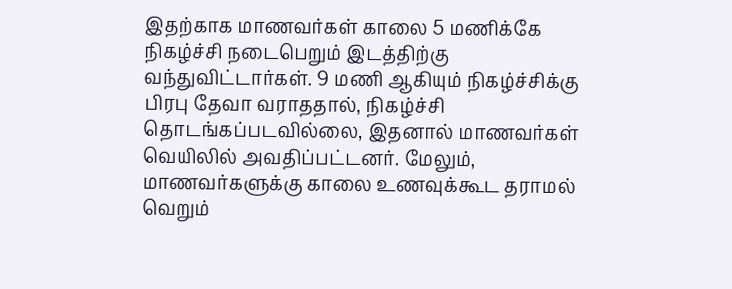இதற்காக மாணவர்கள் காலை 5 மணிக்கே நிகழ்ச்சி நடைபெறும் இடத்திற்கு வந்துவிட்டார்கள். 9 மணி ஆகியும் நிகழ்ச்சிக்கு பிரபு தேவா வராததால், நிகழ்ச்சி தொடங்கப்படவில்லை, இதனால் மாணவர்கள் வெயிலில் அவதிப்பட்டனர். மேலும், மாணவர்களுக்கு காலை உணவுக்கூட தராமல் வெறும்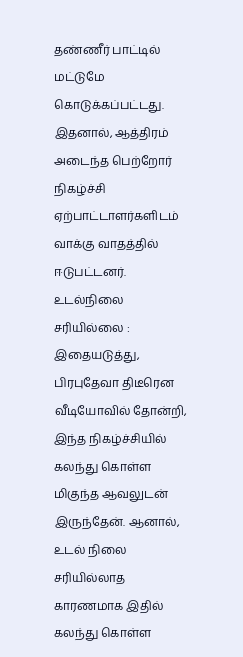தண்ணீர் பாட்டில் மட்டுமே கொடுக்கப்பட்டது. இதனால், ஆத்திரம் அடைந்த பெற்றோர் நிகழ்ச்சி ஏற்பாட்டாளர்களிடம் வாக்கு வாதத்தில் ஈடுபட்டனர்.
உடல்நிலை சரியில்லை : இதையடுத்து, பிரபுதேவா திடீரென வீடியோவில் தோன்றி, இந்த நிகழ்ச்சியில் கலந்து கொள்ள மிகுந்த ஆவலுடன் இருந்தேன். ஆனால், உடல் நிலை சரியில்லாத காரணமாக இதில் கலந்து கொள்ள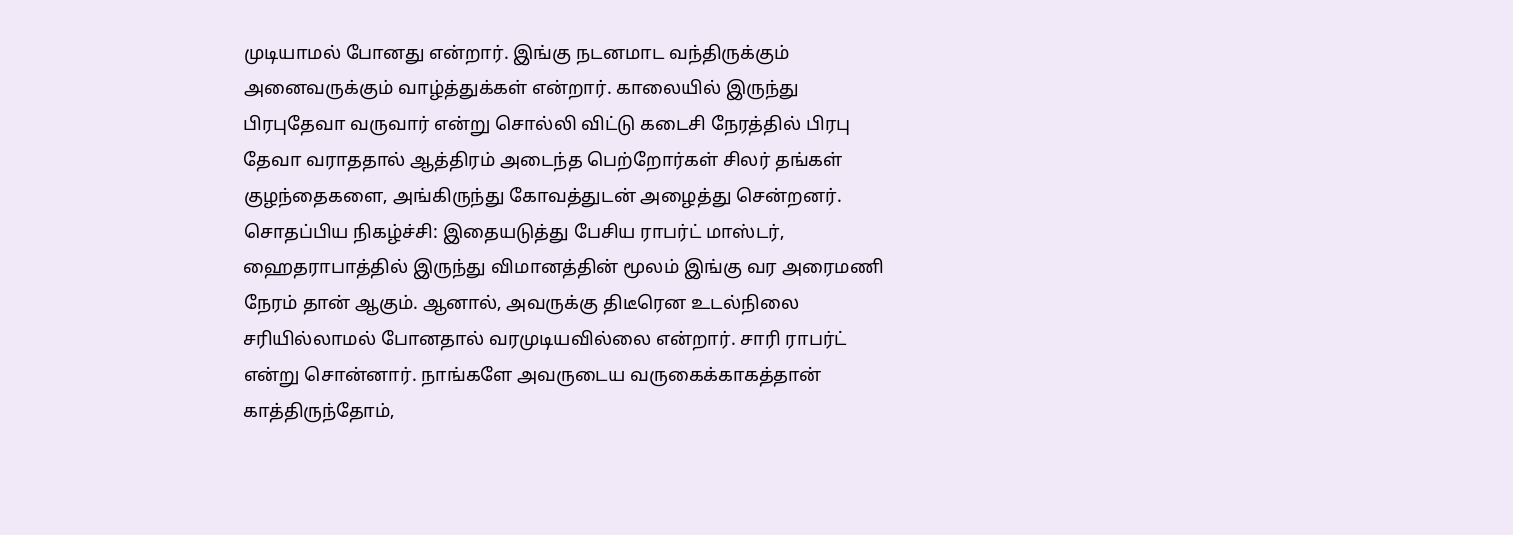முடியாமல் போனது என்றார். இங்கு நடனமாட வந்திருக்கும் அனைவருக்கும் வாழ்த்துக்கள் என்றார். காலையில் இருந்து பிரபுதேவா வருவார் என்று சொல்லி விட்டு கடைசி நேரத்தில் பிரபு தேவா வராததால் ஆத்திரம் அடைந்த பெற்றோர்கள் சிலர் தங்கள் குழந்தைகளை, அங்கிருந்து கோவத்துடன் அழைத்து சென்றனர்.
சொதப்பிய நிகழ்ச்சி: இதையடுத்து பேசிய ராபர்ட் மாஸ்டர், ஹைதராபாத்தில் இருந்து விமானத்தின் மூலம் இங்கு வர அரைமணி நேரம் தான் ஆகும். ஆனால், அவருக்கு திடீரென உடல்நிலை சரியில்லாமல் போனதால் வரமுடியவில்லை என்றார். சாரி ராபர்ட் என்று சொன்னார். நாங்களே அவருடைய வருகைக்காகத்தான் காத்திருந்தோம்,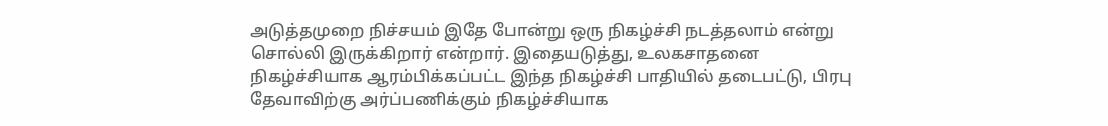அடுத்தமுறை நிச்சயம் இதே போன்று ஒரு நிகழ்ச்சி நடத்தலாம் என்று சொல்லி இருக்கிறார் என்றார். இதையடுத்து, உலகசாதனை நிகழ்ச்சியாக ஆரம்பிக்கப்பட்ட இந்த நிகழ்ச்சி பாதியில் தடைபட்டு, பிரபு தேவாவிற்கு அர்ப்பணிக்கும் நிகழ்ச்சியாக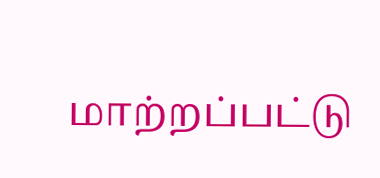மாற்றப்பட்டு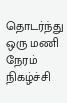தொடர்ந்து ஒரு மணி நேரம் நிகழ்ச்சி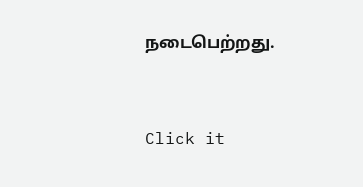நடைபெற்றது.


Click it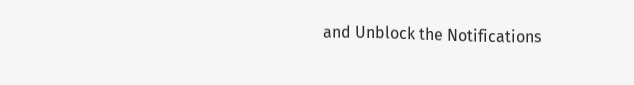and Unblock the Notifications